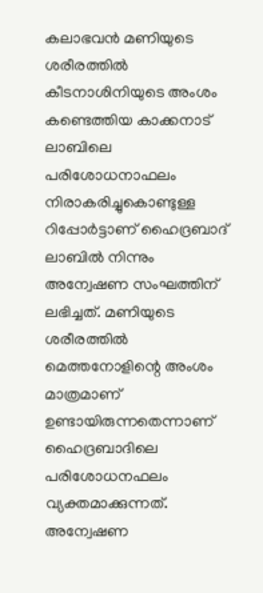കലാഭവന്‍ മണിയുടെ ശരീരത്തില്‍ കീടനാശിനിയുടെ അംശം കണ്ടെത്തിയ കാക്കനാട് ലാബിലെ പരിശോധനാഫലം നിരാകരിച്ചുകൊണ്ടുള്ള റിപ്പോര്‍ട്ടാണ് ഹൈദ്രബാദ് ലാബില്‍ നിന്നും അന്വേഷണ സംഘത്തിന് ലഭിച്ചത്. മണിയുടെ ശരീരത്തില്‍ മെത്തനോളിന്റെ അംശം മാത്രമാണ് ഉണ്ടായിരുന്നതെന്നാണ് ഹൈദ്രബാദിലെ പരിശോധനഫലം വ്യക്തമാക്കുന്നത്. അന്വേഷണ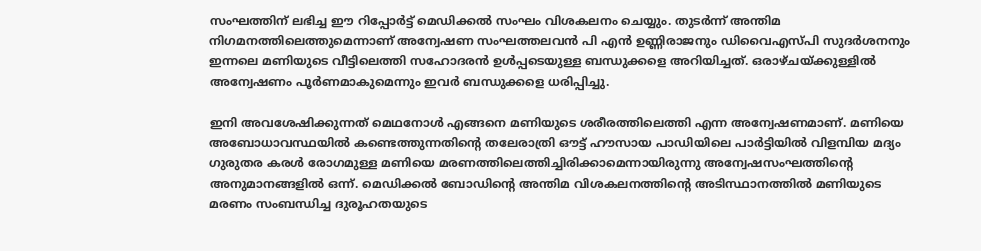സംഘത്തിന് ലഭിച്ച ഈ റിപ്പോര്‍ട്ട് മെഡിക്കല്‍ സംഘം വിശകലനം ചെയ്യും. തുടര്‍ന്ന് അന്തിമ നിഗമനത്തിലെത്തുമെന്നാണ് അന്വേഷണ സംഘത്തലവന്‍ പി എന്‍ ഉണ്ണിരാജനും ഡിവൈഎസ്പി സുദര്‍ശനനും ഇന്നലെ മണിയുടെ വീട്ടിലെത്തി സഹോദരന്‍ ഉള്‍പ്പടെയുള്ള ബന്ധുക്കളെ അറിയിച്ചത്. ഒരാഴ്ചയ്ക്കുള്ളില്‍ അന്വേഷണം പൂര്‍ണമാകുമെന്നും ഇവര്‍ ബന്ധുക്കളെ ധരിപ്പിച്ചു.

ഇനി അവശേഷിക്കുന്നത് മെഥനോള്‍ എങ്ങനെ മണിയുടെ ശരീരത്തിലെത്തി എന്ന അന്വേഷണമാണ്. മണിയെ അബോധാവസ്ഥയില്‍ കണ്ടെത്തുന്നതിന്റെ തലേരാത്രി ഔട്ട് ഹൗസായ പാഡിയിലെ പാര്‍ട്ടിയില്‍ വിളമ്പിയ മദ്യം ഗുരുതര കരള്‍ രോഗമുള്ള മണിയെ മരണത്തിലെത്തിച്ചിരിക്കാമെന്നായിരുന്നു അന്വേഷസംഘത്തിന്റെ അനുമാനങ്ങളില്‍ ഒന്ന്. മെഡിക്കല്‍ ബോഡിന്റെ അന്തിമ വിശകലനത്തിന്റെ അടിസ്ഥാനത്തില്‍ മണിയുടെ മരണം സംബന്ധിച്ച ദുരൂഹതയുടെ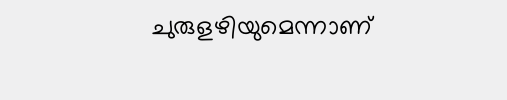ചുരുളഴിയുമെന്നാണ്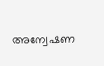അന്വേഷണ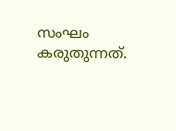സംഘം കരുതുന്നത്.